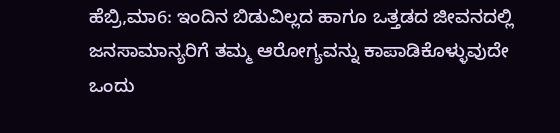ಹೆಬ್ರಿ,ಮಾ6: ಇಂದಿನ ಬಿಡುವಿಲ್ಲದ ಹಾಗೂ ಒತ್ತಡದ ಜೀವನದಲ್ಲಿ ಜನಸಾಮಾನ್ಯರಿಗೆ ತಮ್ಮ ಆರೋಗ್ಯವನ್ನು ಕಾಪಾಡಿಕೊಳ್ಳುವುದೇ ಒಂದು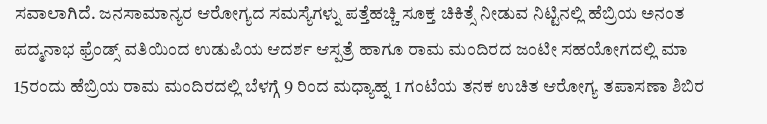ಸವಾಲಾಗಿದೆ. ಜನಸಾಮಾನ್ಯರ ಆರೋಗ್ಯದ ಸಮಸ್ಯೆಗಳ್ನು ಪತ್ತೆಹಚ್ಚಿ ಸೂಕ್ತ ಚಿಕಿತ್ಸೆ ನೀಡುವ ನಿಟ್ಟಿನಲ್ಲಿ ಹೆಬ್ರಿಯ ಅನಂತ ಪದ್ಮನಾಭ ಫ್ರೆಂಡ್ಸ್ ವತಿಯಿಂದ ಉಡುಪಿಯ ಆದರ್ಶ ಆಸ್ಪತ್ರೆ ಹಾಗೂ ರಾಮ ಮಂದಿರದ ಜಂಟೀ ಸಹಯೋಗದಲ್ಲಿ ಮಾ 15ರಂದು ಹೆಬ್ರಿಯ ರಾಮ ಮಂದಿರದಲ್ಲಿ ಬೆಳಗ್ಗೆ 9 ರಿಂದ ಮಧ್ಯಾಹ್ನ 1 ಗಂಟೆಯ ತನಕ ಉಚಿತ ಆರೋಗ್ಯ ತಪಾಸಣಾ ಶಿಬಿರ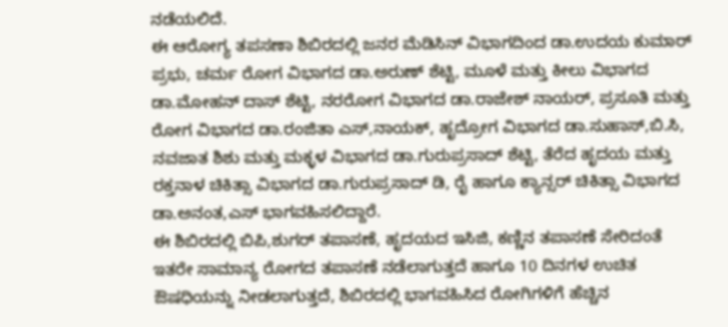ನಡೆಯಲಿದೆ.
ಈ ಆರೋಗ್ಯ ತಪಸಣಾ ಶಿಬಿರದಲ್ಲಿ ಜನರ ಮೆಡಿಸಿನ್ ವಿಭಾಗದಿಂದ ಡಾ.ಉದಯ ಕುಮಾರ್ ಪ್ರಭು, ಚರ್ಮ ರೋಗ ವಿಭಾಗದ ಡಾ.ಅರುಣ್ ಶೆಟ್ಟಿ, ಮೂಳೆ ಮತ್ತು ಕೀಲು ವಿಭಾಗದ ಡಾ.ಮೋಹನ್ ದಾಸ್ ಶೆಟ್ಟಿ, ನರರೋಗ ವಿಭಾಗದ ಡಾ.ರಾಜೇಶ್ ನಾಯರ್, ಪ್ರಸೂತಿ ಮತ್ತು ರೋಗ ವಿಭಾಗದ ಡಾ.ರಂಜಿತಾ ಎಸ್,ನಾಯಕ್, ಹೃದ್ರೋಗ ವಿಭಾಗದ ಡಾ.ಸುಹಾಸ್,ಬಿ.ಸಿ, ನವಜಾತ ಶಿಶು ಮತ್ತು ಮಕ್ಳಳ ವಿಭಾಗದ ಡಾ.ಗುರುಪ್ರಸಾದ್ ಶೆಟ್ಟಿ, ತೆರೆದ ಹೃದಯ ಮತ್ತು ರಕ್ತನಾಳ ಚಿಕಿತ್ಸಾ ವಿಭಾಗದ ಡಾ.ಗುರುಪ್ರಸಾದ್ ಡಿ, ರೈ ಹಾಗೂ ಕ್ಯಾನ್ಸರ್ ಚಿಕಿತ್ಸಾ ವಿಭಾಗದ ಡಾ.ಅನಂತ,ಎಸ್ ಭಾಗವಹಿಸಲಿದ್ದಾರೆ.
ಈ ಶಿಬಿರದಲ್ಲಿ ಬಿಪಿ,ಶುಗರ್ ತಪಾಸಣೆ, ಹೃದಯದ ಇಸಿಜಿ, ಕಣ್ಣಿನ ತಪಾಸಣೆ ಸೇರಿದಂತೆ ಇತರೇ ಸಾಮಾನ್ಯ ರೋಗದ ತಪಾಸಣೆ ನಡೆಲಾಗುತ್ತದೆ ಹಾಗೂ 10 ದಿನಗಳ ಉಚಿತ ಔಷಧಿಯನ್ನು ನೀಡಲಾಗುತ್ತದೆ, ಶಿಬಿರದಲ್ಲಿ ಭಾಗವಹಿಸಿದ ರೋಗಿಗಳಿಗೆ ಹೆಚ್ಚಿನ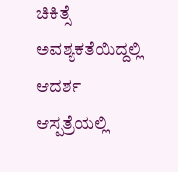ಚಿಕಿತ್ಸೆ ಅವಶ್ಯಕತೆಯಿದ್ದಲ್ಲಿ ಆದರ್ಶ ಆಸ್ಪತ್ರೆಯಲ್ಲಿ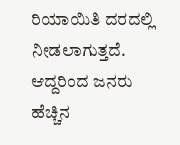ರಿಯಾಯಿತಿ ದರದಲ್ಲಿ ನೀಡಲಾಗುತ್ತದೆ. ಆದ್ದರಿಂದ ಜನರು ಹೆಚ್ಚಿನ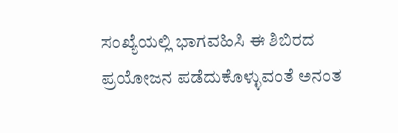ಸಂಖ್ಯೆಯಲ್ಲಿ ಭಾಗವಹಿಸಿ ಈ ಶಿಬಿರದ ಪ್ರಯೋಜನ ಪಡೆದುಕೊಳ್ಳುವಂತೆ ಅನಂತ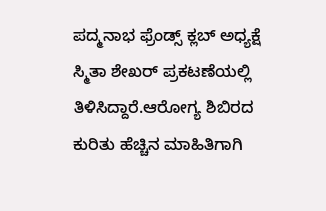ಪದ್ಮನಾಭ ಫ್ರೆಂಡ್ಸ್ ಕ್ಲಬ್ ಅಧ್ಯಕ್ಷೆ ಸ್ಮಿತಾ ಶೇಖರ್ ಪ್ರಕಟಣೆಯಲ್ಲಿ ತಿಳಿಸಿದ್ದಾರೆ.ಆರೋಗ್ಯ ಶಿಬಿರದ ಕುರಿತು ಹೆಚ್ಚಿನ ಮಾಹಿತಿಗಾಗಿ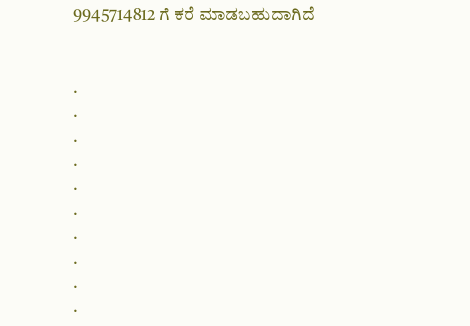9945714812 ಗೆ ಕರೆ ಮಾಡಬಹುದಾಗಿದೆ


.
.
.
.
.
.
.
.
.
.